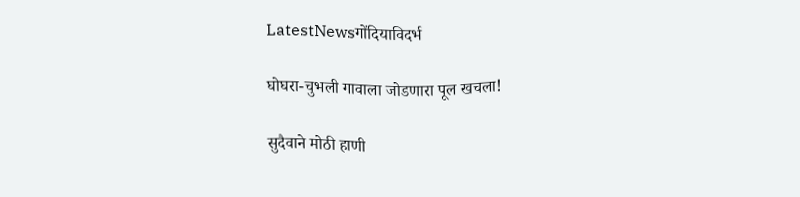LatestNewsगोंदियाविदर्भ

घोघरा-चुभली गावाला जोडणारा पूल खचला!

सुदैवाने मोठी हाणी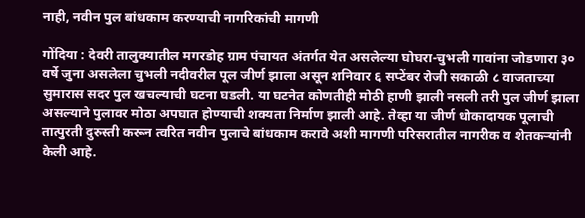नाही, नवीन पुल बांधकाम करण्याची नागरिकांची मागणी

गोंदिया : देवरी तालुक्यातील मगरडोह ग्राम पंचायत अंतर्गत येत असलेल्या घोघरा-चुभली गावांना जोडणारा ३० वर्षे जुना असलेला चुभली नदीवरील पूल जीर्ण झाला असून शनिवार ६ सप्टेंबर रोजी सकाळी ८ वाजताच्या सुमारास सदर पुल खचल्याची घटना घडली. या घटनेत कोणतीही मोठी हाणी झाली नसली तरी पुल जीर्ण झाला असल्याने पुलावर मोठा अपघात होण्याची शक्यता निर्माण झाली आहे. तेव्हा या जीर्ण धोकादायक पूलाची तात्पुरती दुरुस्ती करून त्वरित नवीन पुलाचे बांधकाम करावे अशी मागणी परिसरातील नागरीक व शेतकऱ्यांनी केली आहे.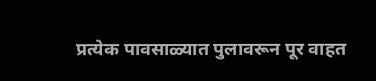प्रत्येक पावसाळ्यात पुलावरून पूर वाहत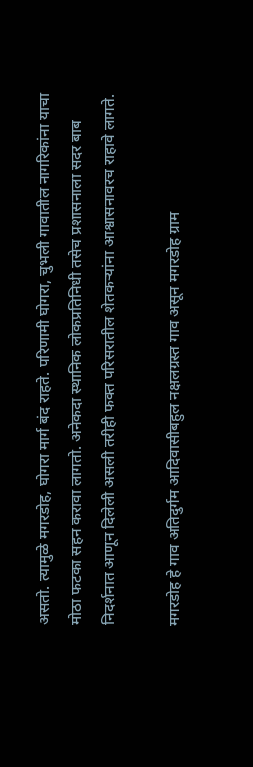असतो. त्यामुळे मगरडोह, घोगरा मार्ग बंद राहते. परिणामी घोगरा, चुभली गावातील नागरिकांना याचा मोठा फटका सहन करावा लागतो. अनेकदा स्थानिक लोकप्रतिनिधी तसेच प्रशासनाला सदर बाब निदर्शनात आणून दिलेली असली तरीही फक्त परिसरातील शेतकऱ्यांना आश्वासनावरच राहावे लागते.

मगरडोह हे गाव अतिदुर्गम आदिवासीबहुल नक्षलग्रस्त गाव असून मगरडोह ग्राम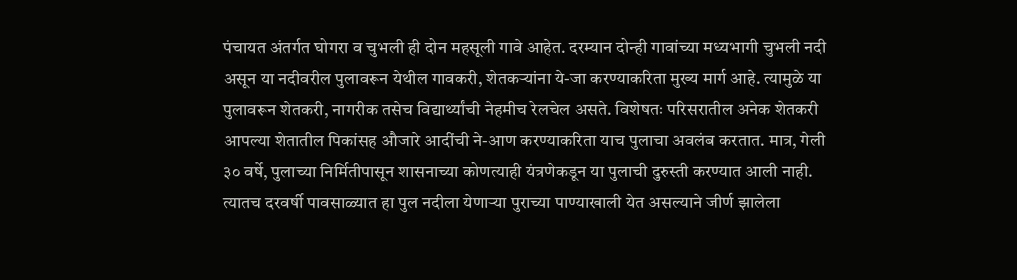पंचायत अंतर्गत घोगरा व चुभली ही दोन महसूली गावे आहेत. दरम्यान दोन्ही गावांच्या मध्यभागी चुभली नदी असून या नदीवरील पुलावरून येथील गावकरी, शेतकर्‍यांना ये-जा करण्याकरिता मुख्य मार्ग आहे. त्यामुळे या पुलावरून शेतकरी, नागरीक तसेच विद्यार्थ्यांची नेहमीच रेलचेल असते. विशेषतः परिसरातील अनेक शेतकरी आपल्या शेतातील पिकांसह औजारे आदींची ने-आण करण्याकरिता याच पुलाचा अवलंब करतात. मात्र, गेली ३० वर्षे, पुलाच्या निर्मितीपासून शासनाच्या कोणत्याही यंत्रणेकडून या पुलाची दुरुस्ती करण्यात आली नाही. त्यातच दरवर्षी पावसाळ्यात हा पुल नदीला येणाऱ्या पुराच्या पाण्याखाली येत असल्याने जीर्ण झालेला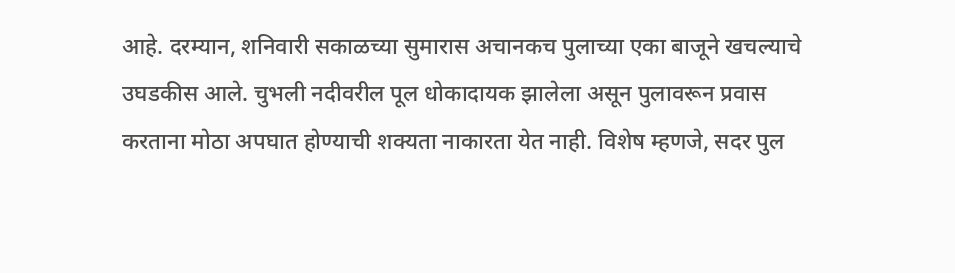आहे. दरम्यान, शनिवारी सकाळच्या सुमारास अचानकच पुलाच्या एका बाजूने खचल्याचे उघडकीस आले. चुभली नदीवरील पूल धोकादायक झालेला असून पुलावरून प्रवास करताना मोठा अपघात होण्याची शक्यता नाकारता येत नाही. विशेष म्हणजे, सदर पुल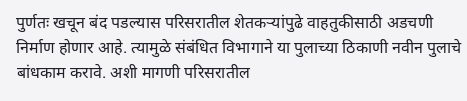पुर्णतः खचून बंद पडल्यास परिसरातील शेतकऱ्यांपुढे वाहतुकीसाठी अडचणी निर्माण होणार आहे. त्यामुळे संबंधित विभागाने या पुलाच्या ठिकाणी नवीन पुलाचे बांधकाम करावे. अशी मागणी परिसरातील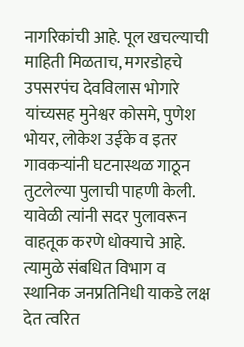नागरिकांची आहे. पूल खचल्याची माहिती मिळताच, मगरडोहचे उपसरपंच देवविलास भोगारे यांच्यसह मुनेश्वर कोसमे, पुणेश भोयर, लोकेश उईके व इतर गावकर्‍यांनी घटनास्थळ गाठून तुटलेल्या पुलाची पाहणी केली. यावेळी त्यांनी सदर पुलावरून वाहतूक करणे धोक्याचे आहे. त्यामुळे संबधित विभाग व स्थानिक जनप्रतिनिधी याकडे लक्ष देत त्वरित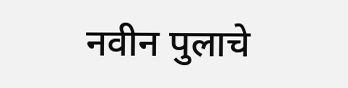नवीन पुलाचे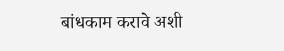बांधकाम करावे अशी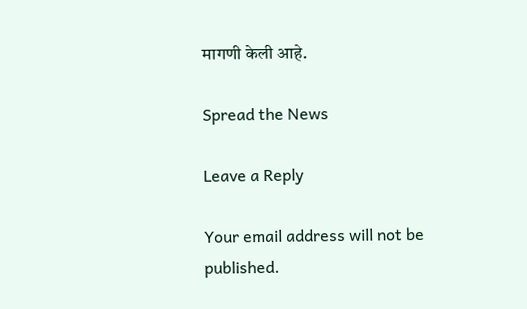मागणी केली आहे.

Spread the News

Leave a Reply

Your email address will not be published.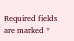Required fields are marked *